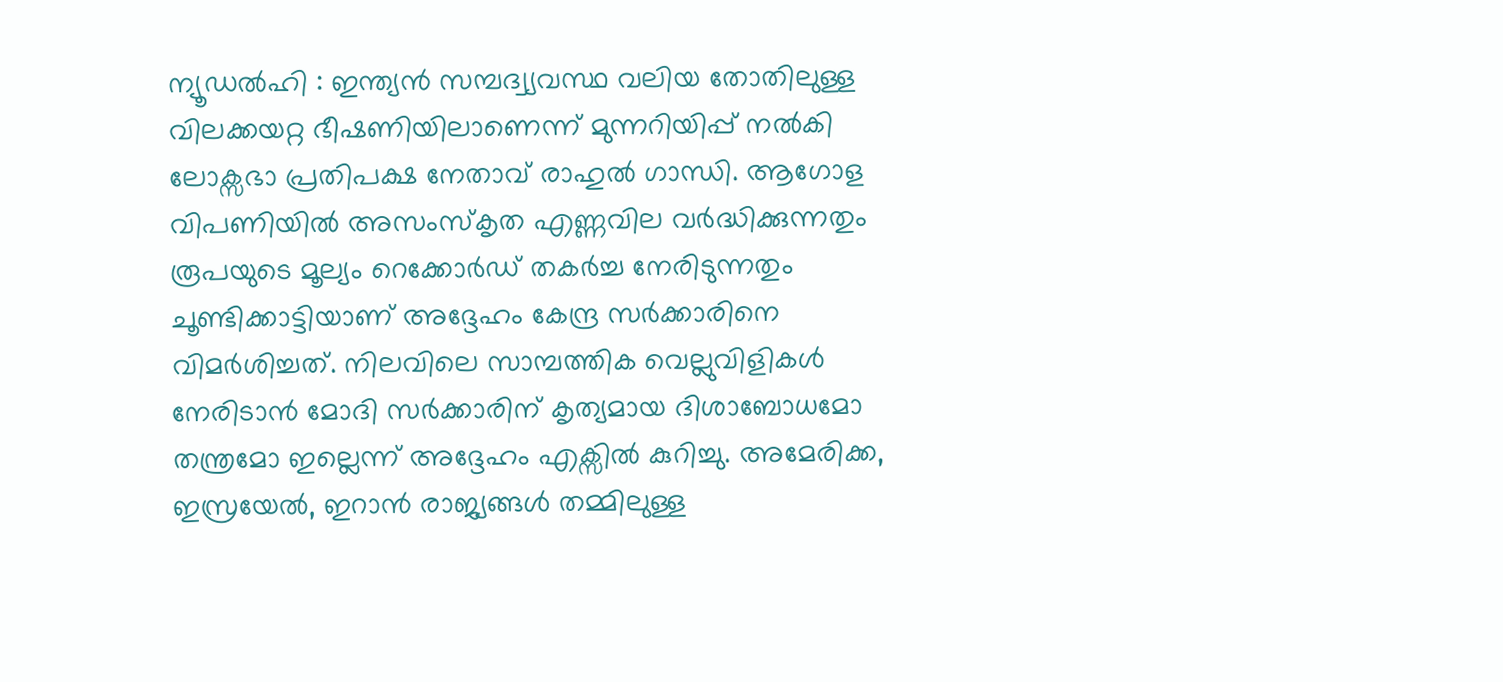ന്യൂഡൽഹി : ഇന്ത്യൻ സമ്പദ്വ്യവസ്ഥ വലിയ തോതിലുള്ള വിലക്കയറ്റ ഭീഷണിയിലാണെന്ന് മുന്നറിയിപ്പ് നൽകി ലോക്സഭാ പ്രതിപക്ഷ നേതാവ് രാഹുൽ ഗാന്ധി. ആഗോള വിപണിയിൽ അസംസ്കൃത എണ്ണവില വർദ്ധിക്കുന്നതും രൂപയുടെ മൂല്യം റെക്കോർഡ് തകർച്ച നേരിടുന്നതും ചൂണ്ടിക്കാട്ടിയാണ് അദ്ദേഹം കേന്ദ്ര സർക്കാരിനെ വിമർശിച്ചത്. നിലവിലെ സാമ്പത്തിക വെല്ലുവിളികൾ നേരിടാൻ മോദി സർക്കാരിന് കൃത്യമായ ദിശാബോധമോ തന്ത്രമോ ഇല്ലെന്ന് അദ്ദേഹം എക്സിൽ കുറിച്ചു. അമേരിക്ക, ഇസ്രയേൽ, ഇറാൻ രാജ്യങ്ങൾ തമ്മിലുള്ള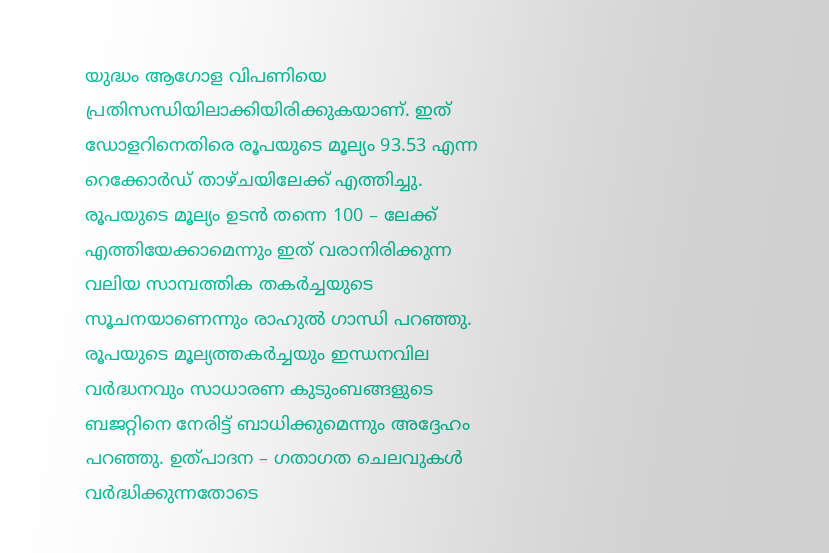യുദ്ധം ആഗോള വിപണിയെ പ്രതിസന്ധിയിലാക്കിയിരിക്കുകയാണ്. ഇത് ഡോളറിനെതിരെ രൂപയുടെ മൂല്യം 93.53 എന്ന റെക്കോർഡ് താഴ്ചയിലേക്ക് എത്തിച്ചു.
രൂപയുടെ മൂല്യം ഉടൻ തന്നെ 100 – ലേക്ക് എത്തിയേക്കാമെന്നും ഇത് വരാനിരിക്കുന്ന വലിയ സാമ്പത്തിക തകർച്ചയുടെ സൂചനയാണെന്നും രാഹുൽ ഗാന്ധി പറഞ്ഞു. രൂപയുടെ മൂല്യത്തകർച്ചയും ഇന്ധനവില വർദ്ധനവും സാധാരണ കുടുംബങ്ങളുടെ ബജറ്റിനെ നേരിട്ട് ബാധിക്കുമെന്നും അദ്ദേഹം പറഞ്ഞു. ഉത്പാദന – ഗതാഗത ചെലവുകൾ വർദ്ധിക്കുന്നതോടെ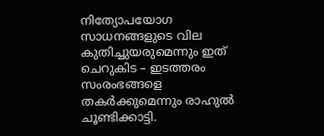നിത്യോപയോഗ സാധനങ്ങളുടെ വില കുതിച്ചുയരുമെന്നും ഇത് ചെറുകിട – ഇടത്തരം സംരംഭങ്ങളെ തകർക്കുമെന്നും രാഹുൽ ചൂണ്ടിക്കാട്ടി.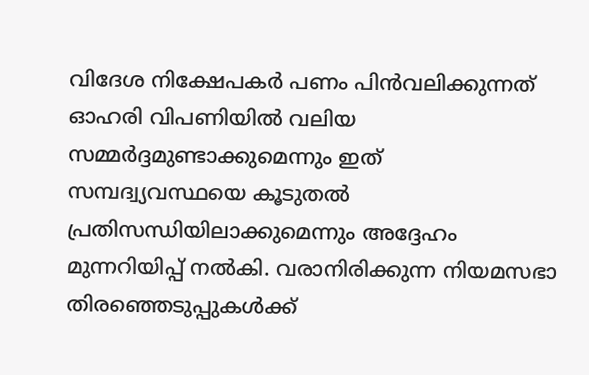വിദേശ നിക്ഷേപകർ പണം പിൻവലിക്കുന്നത് ഓഹരി വിപണിയിൽ വലിയ സമ്മർദ്ദമുണ്ടാക്കുമെന്നും ഇത് സമ്പദ്വ്യവസ്ഥയെ കൂടുതൽ പ്രതിസന്ധിയിലാക്കുമെന്നും അദ്ദേഹം മുന്നറിയിപ്പ് നൽകി. വരാനിരിക്കുന്ന നിയമസഭാ തിരഞ്ഞെടുപ്പുകൾക്ക്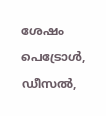ശേഷം പെട്രോൾ, ഡീസൽ,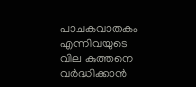പാചകവാതകം എന്നിവയുടെ വില കുത്തനെ വർദ്ധിക്കാൻ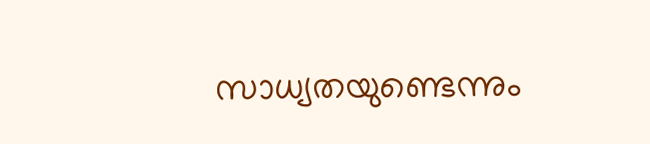സാധ്യതയുണ്ടെന്നും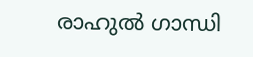രാഹുൽ ഗാന്ധി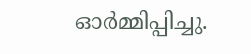ഓർമ്മിപ്പിച്ചു.